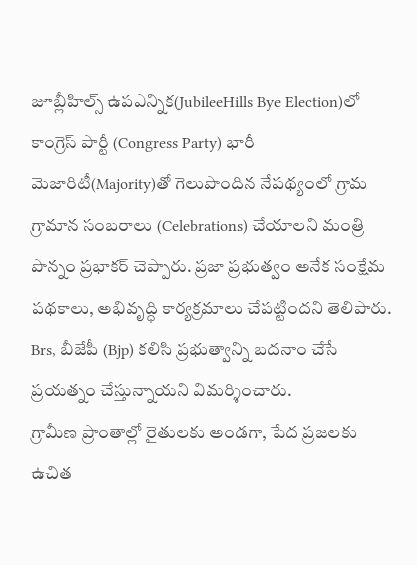జూబ్లీహిల్స్ ఉపఎన్నిక(JubileeHills Bye Election)లో కాంగ్రెస్ పార్టీ (Congress Party) భారీ మెజారిటీ(Majority)తో గెలుపొందిన నేపథ్యంలో గ్రామ గ్రామాన సంబరాలు (Celebrations) చేయాలని మంత్రి పొన్నం ప్రభాకర్ చెప్పారు. ప్రజా ప్రభుత్వం అనేక సంక్షేమ పథకాలు, అభివృద్ధి కార్యక్రమాలు చేపట్టిందని తెలిపారు. Brs, బీజేపీ (Bjp) కలిసి ప్రభుత్వాన్ని బదనాం చేసే ప్రయత్నం చేస్తున్నాయని విమర్శించారు.
గ్రామీణ ప్రాంతాల్లో రైతులకు అండగా, పేద ప్రజలకు ఉచిత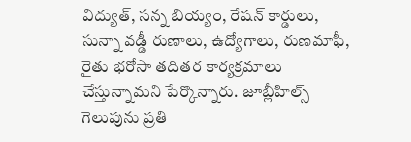విద్యుత్, సన్న బియ్యం, రేషన్ కార్డులు, సున్నా వడ్డీ రుణాలు, ఉద్యోగాలు, రుణమాఫీ, రైతు భరోసా తదితర కార్యక్రమాలు చేస్తున్నామని పేర్కొన్నారు. జూబ్లీహిల్స్ గెలుపును ప్రతి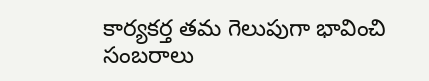కార్యకర్త తమ గెలుపుగా భావించి సంబరాలు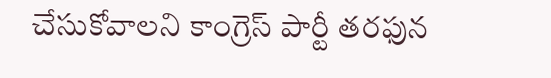చేసుకోవాలని కాంగ్రెస్ పార్టీ తరఫున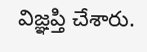విజ్ఞప్తి చేశారు.